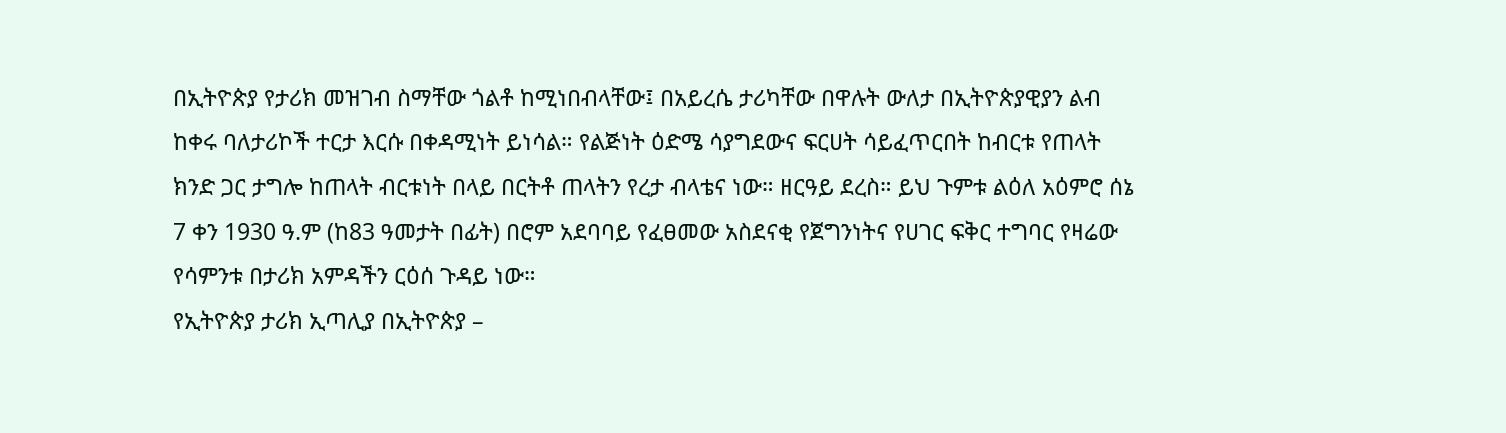በኢትዮጵያ የታሪክ መዝገብ ስማቸው ጎልቶ ከሚነበብላቸው፤ በአይረሴ ታሪካቸው በዋሉት ውለታ በኢትዮጵያዊያን ልብ ከቀሩ ባለታሪኮች ተርታ እርሱ በቀዳሚነት ይነሳል። የልጅነት ዕድሜ ሳያግደውና ፍርሀት ሳይፈጥርበት ከብርቱ የጠላት ክንድ ጋር ታግሎ ከጠላት ብርቱነት በላይ በርትቶ ጠላትን የረታ ብላቴና ነው። ዘርዓይ ደረስ። ይህ ጉምቱ ልዕለ አዕምሮ ሰኔ 7 ቀን 1930 ዓ.ም (ከ83 ዓመታት በፊት) በሮም አደባባይ የፈፀመው አስደናቂ የጀግንነትና የሀገር ፍቅር ተግባር የዛሬው የሳምንቱ በታሪክ አምዳችን ርዕሰ ጉዳይ ነው።
የኢትዮጵያ ታሪክ ኢጣሊያ በኢትዮጵያ –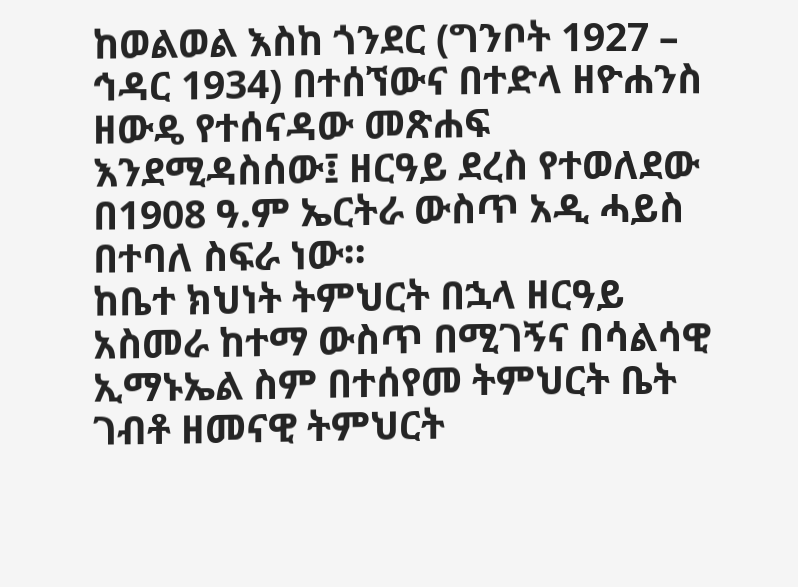ከወልወል እስከ ጎንደር (ግንቦት 1927 – ኅዳር 1934) በተሰኘውና በተድላ ዘዮሐንስ ዘውዴ የተሰናዳው መጽሐፍ እንደሚዳስሰው፤ ዘርዓይ ደረስ የተወለደው በ1908 ዓ.ም ኤርትራ ውስጥ አዲ ሓይስ በተባለ ስፍራ ነው።
ከቤተ ክህነት ትምህርት በኋላ ዘርዓይ አስመራ ከተማ ውስጥ በሚገኝና በሳልሳዊ ኢማኑኤል ስም በተሰየመ ትምህርት ቤት ገብቶ ዘመናዊ ትምህርት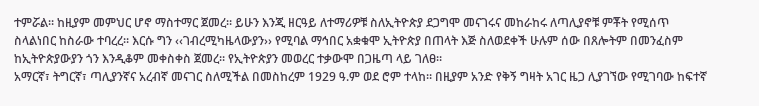ተምሯል። ከዚያም መምህር ሆኖ ማስተማር ጀመረ። ይሁን እንጂ ዘርዓይ ለተማሪዎቹ ስለኢትዮጵያ ደጋግሞ መናገሩና መከራከሩ ለጣሊያኖቹ ምቾት የሚሰጥ ስላልነበር ከስራው ተባረረ። እርሱ ግን ‹‹ገብረሚካዜላውያን›› የሚባል ማኅበር አቋቁሞ ኢትዮጵያ በጠላት እጅ ስለወደቀች ሁሉም ሰው በጸሎትም በመንፈስም ከኢትዮጵያውያን ጎን እንዲቆም መቀስቀስ ጀመረ። የኢትዮጵያን መወረር ተቃውሞ በጋዜጣ ላይ ገለፀ።
አማርኛ፣ ትግርኛ፣ ጣሊያንኛና አረብኛ መናገር ስለሚችል በመስከረም 1929 ዓ.ም ወደ ሮም ተላከ። በዚያም አንድ የቅኝ ግዛት አገር ዜጋ ሊያገኘው የሚገባው ከፍተኛ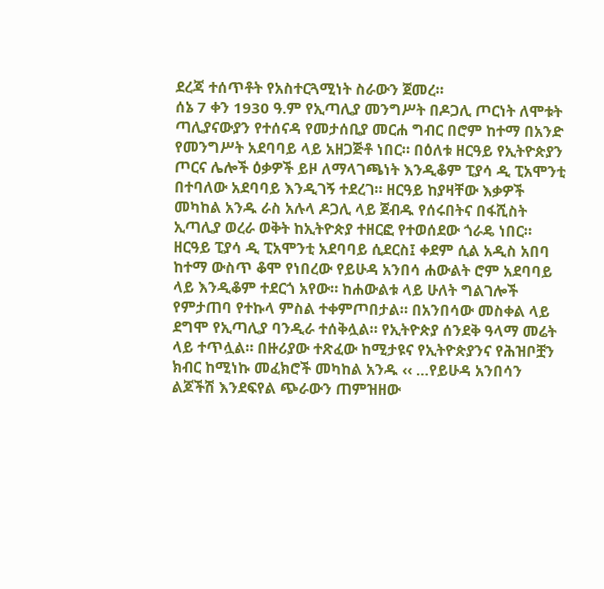ደረጃ ተሰጥቶት የአስተርጓሚነት ስራውን ጀመረ።
ሰኔ 7 ቀን 1930 ዓ.ም የኢጣሊያ መንግሥት በዶጋሊ ጦርነት ለሞቱት ጣሊያናውያን የተሰናዳ የመታሰቢያ መርሐ ግብር በሮም ከተማ በአንድ የመንግሥት አደባባይ ላይ አዘጋጅቶ ነበር። በዕለቱ ዘርዓይ የኢትዮጵያን ጦርና ሌሎች ዕቃዎች ይዞ ለማላገጫነት እንዲቆም ፒያሳ ዲ ፒአሞንቲ በተባለው አደባባይ እንዲገኝ ተደረገ። ዘርዓይ ከያዛቸው እቃዎች መካከል አንዱ ራስ አሉላ ዶጋሊ ላይ ጀብዱ የሰሩበትና በፋሺስት ኢጣሊያ ወረራ ወቅት ከኢትዮጵያ ተዘርፎ የተወሰደው ጎራዴ ነበር።
ዘርዓይ ፒያሳ ዲ ፒአሞንቲ አደባባይ ሲደርስ፤ ቀደም ሲል አዲስ አበባ ከተማ ውስጥ ቆሞ የነበረው የይሁዳ አንበሳ ሐውልት ሮም አደባባይ ላይ እንዲቆም ተደርጎ አየው። ከሐውልቱ ላይ ሁለት ግልገሎች የምታጠባ የተኩላ ምስል ተቀምጦበታል። በአንበሳው መስቀል ላይ ደግሞ የኢጣሊያ ባንዲራ ተሰቅሏል። የኢትዮጵያ ሰንደቅ ዓላማ መሬት ላይ ተጥሏል። በዙሪያው ተጽፈው ከሚታዩና የኢትዮጵያንና የሕዝቦቿን ክብር ከሚነኩ መፈክሮች መካከል አንዱ ‹‹ …የይሁዳ አንበሳን ልጆችሽ እንደፍየል ጭራውን ጠምዝዘው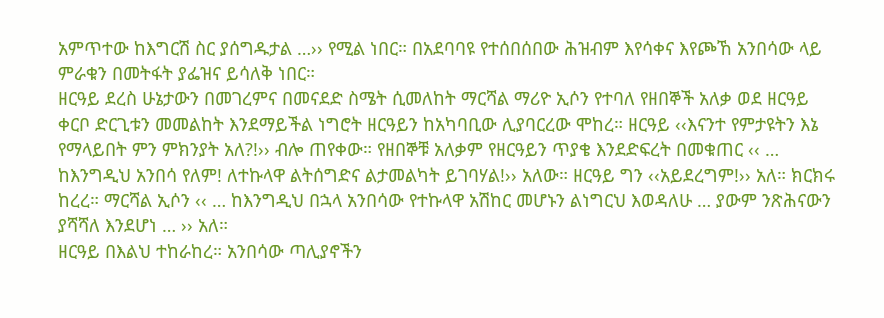አምጥተው ከእግርሽ ስር ያሰግዱታል …›› የሚል ነበር። በአደባባዩ የተሰበሰበው ሕዝብም እየሳቀና እየጮኸ አንበሳው ላይ ምራቁን በመትፋት ያፌዝና ይሳለቅ ነበር።
ዘርዓይ ደረስ ሁኔታውን በመገረምና በመናደድ ስሜት ሲመለከት ማርሻል ማሪዮ ኢሶን የተባለ የዘበኞች አለቃ ወደ ዘርዓይ ቀርቦ ድርጊቱን መመልከት እንደማይችል ነግሮት ዘርዓይን ከአካባቢው ሊያባርረው ሞከረ። ዘርዓይ ‹‹እናንተ የምታዩትን እኔ የማላይበት ምን ምክንያት አለ?!›› ብሎ ጠየቀው። የዘበኞቹ አለቃም የዘርዓይን ጥያቄ እንደድፍረት በመቁጠር ‹‹ … ከእንግዲህ አንበሳ የለም! ለተኩላዋ ልትሰግድና ልታመልካት ይገባሃል!›› አለው። ዘርዓይ ግን ‹‹አይደረግም!›› አለ። ክርክሩ ከረረ። ማርሻል ኢሶን ‹‹ … ከእንግዲህ በኋላ አንበሳው የተኩላዋ አሽከር መሆኑን ልነግርህ እወዳለሁ … ያውም ንጽሕናውን ያሻሻለ እንደሆነ … ›› አለ።
ዘርዓይ በእልህ ተከራከረ። አንበሳው ጣሊያኖችን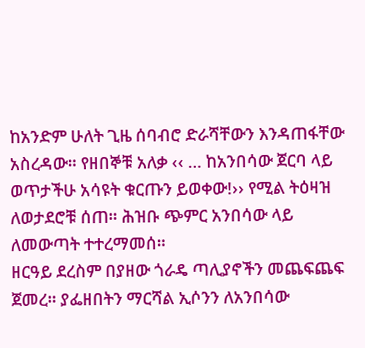ከአንድም ሁለት ጊዜ ሰባብሮ ድራሻቸውን እንዳጠፋቸው አስረዳው። የዘበኞቹ አለቃ ‹‹ … ከአንበሳው ጀርባ ላይ ወጥታችሁ አሳዩት ቁርጡን ይወቀው!›› የሚል ትዕዛዝ ለወታደሮቹ ሰጠ። ሕዝቡ ጭምር አንበሳው ላይ ለመውጣት ተተረማመሰ።
ዘርዓይ ደረስም በያዘው ጎራዴ ጣሊያኖችን መጨፍጨፍ ጀመረ። ያፌዘበትን ማርሻል ኢሶንን ለአንበሳው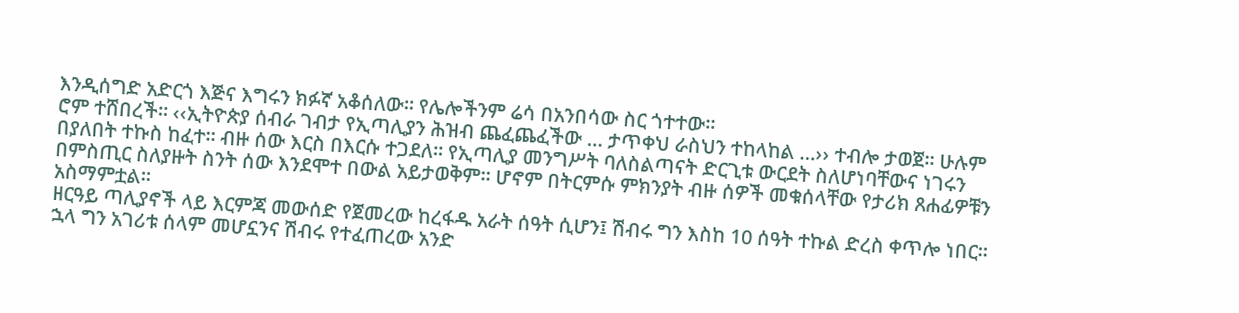እንዲሰግድ አድርጎ እጅና እግሩን ክፉኛ አቆሰለው። የሌሎችንም ሬሳ በአንበሳው ስር ጎተተው።
ሮም ተሸበረች። ‹‹ኢትዮጵያ ሰብራ ገብታ የኢጣሊያን ሕዝብ ጨፈጨፈችው … ታጥቀህ ራስህን ተከላከል …›› ተብሎ ታወጀ። ሁሉም በያለበት ተኩስ ከፈተ። ብዙ ሰው እርስ በእርሱ ተጋደለ። የኢጣሊያ መንግሥት ባለስልጣናት ድርጊቱ ውርደት ስለሆነባቸውና ነገሩን በምስጢር ስለያዙት ስንት ሰው እንደሞተ በውል አይታወቅም። ሆኖም በትርምሱ ምክንያት ብዙ ሰዎች መቁሰላቸው የታሪክ ጸሐፊዎቹን አስማምቷል።
ዘርዓይ ጣሊያኖች ላይ እርምጃ መውሰድ የጀመረው ከረፋዱ አራት ሰዓት ሲሆን፤ ሽብሩ ግን እስከ 10 ሰዓት ተኩል ድረስ ቀጥሎ ነበር።
ኋላ ግን አገሪቱ ሰላም መሆኗንና ሽብሩ የተፈጠረው አንድ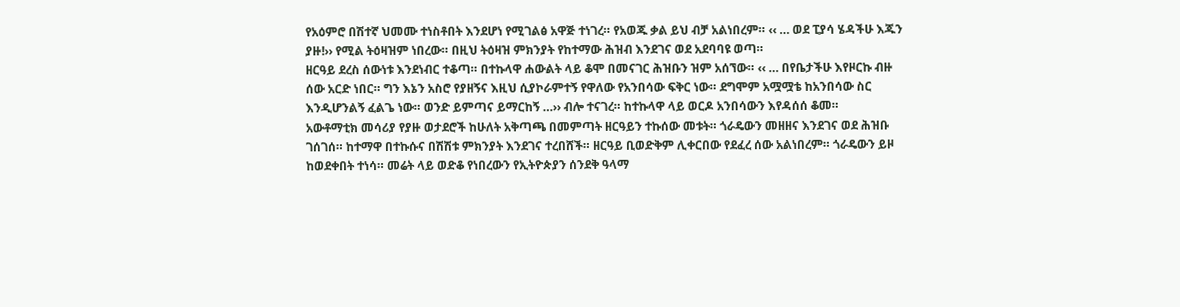የአዕምሮ በሽተኛ ህመሙ ተነስቶበት እንደሆነ የሚገልፅ አዋጅ ተነገረ። የአወጁ ቃል ይህ ብቻ አልነበረም። ‹‹ … ወደ ፒያሳ ሄዳችሁ እጁን ያዙ!›› የሚል ትዕዛዝም ነበረው። በዚህ ትዕዛዝ ምክንያት የከተማው ሕዝብ እንደገና ወደ አደባባዩ ወጣ።
ዘርዓይ ደረስ ሰውነቱ እንደነብር ተቆጣ። በተኩላዋ ሐውልት ላይ ቆሞ በመናገር ሕዝቡን ዝም አሰኘው። ‹‹ … በየቤታችሁ እየዞርኩ ብዙ ሰው አርድ ነበር። ግን እኔን አስሮ የያዘኝና እዚህ ሲያኮራምተኝ የዋለው የአንበሳው ፍቅር ነው። ደግሞም አሟሟቴ ከአንበሳው ስር እንዲሆንልኝ ፈልጌ ነው። ወንድ ይምጣና ይማርከኝ …›› ብሎ ተናገረ። ከተኩላዋ ላይ ወርዶ አንበሳውን እየዳሰሰ ቆመ።
አውቶማቲክ መሳሪያ የያዙ ወታደሮች ከሁለት አቅጣጫ በመምጣት ዘርዓይን ተኩሰው መቱት። ጎራዴውን መዘዘና እንደገና ወደ ሕዝቡ ገሰገሰ። ከተማዋ በተኩሱና በሽሽቱ ምክንያት እንደገና ተረበሸች። ዘርዓይ ቢወድቅም ሊቀርበው የደፈረ ሰው አልነበረም። ጎራዴውን ይዞ ከወደቀበት ተነሳ። መሬት ላይ ወድቆ የነበረውን የኢትዮጵያን ሰንደቅ ዓላማ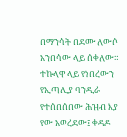በማንሳት በደሙ ለውሶ አንበሳው ላይ ሰቀለው።
ተኩላዋ ላይ የነበረውን የኢጣሊያ ባንዲራ የተሰበሰበው ሕዝብ እያ የው አወረደው፤ ቀዳዶ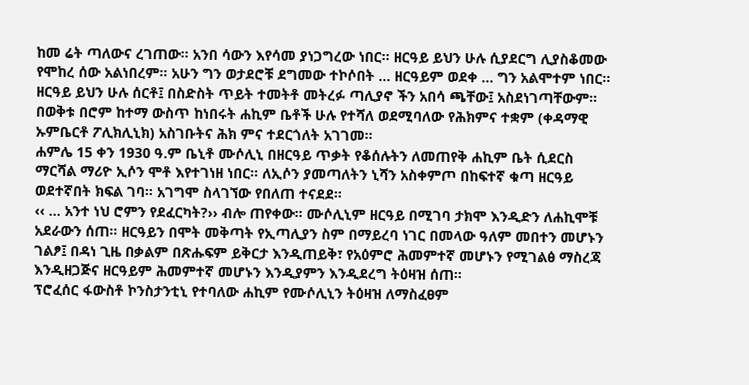ከመ ሬት ጣለውና ረገጠው። አንበ ሳውን እየሳመ ያነጋግረው ነበር። ዘርዓይ ይህን ሁሉ ሲያደርግ ሊያስቆመው የሞከረ ሰው አልነበረም። አሁን ግን ወታደሮቹ ደግመው ተኮሶበት … ዘርዓይም ወደቀ … ግን አልሞተም ነበር።
ዘርዓይ ይህን ሁሉ ሰርቶ፤ በስድስት ጥይት ተመትቶ መትረፉ ጣሊያኖ ችን አበሳ ጫቸው፤ አስደነገጣቸውም። በወቅቱ በሮም ከተማ ውስጥ ከነበሩት ሐኪም ቤቶች ሁሉ የተሻለ ወደሚባለው የሕክምና ተቋም (ቀዳማዊ ኡምቤርቶ ፖሊክሊኒክ) አስገቡትና ሕክ ምና ተደርጎለት አገገመ።
ሐምሌ 15 ቀን 1930 ዓ.ም ቤኒቶ ሙሶሊኒ በዘርዓይ ጥቃት የቆሰሉትን ለመጠየቅ ሐኪም ቤት ሲደርስ ማርሻል ማሪዮ ኢሶን ሞቶ እየተገነዘ ነበር። ለኢሶን ያመጣለትን ኒሻን አስቀምጦ በከፍተኛ ቁጣ ዘርዓይ ወደተኛበት ክፍል ገባ። አገግሞ ስላገኘው የበለጠ ተናደደ።
‹‹ … አንተ ነህ ሮምን የደፈርካት?›› ብሎ ጠየቀው። ሙሶሊኒም ዘርዓይ በሚገባ ታክሞ እንዲድን ለሐኪሞቹ አደራውን ሰጠ። ዘርዓይን በሞት መቅጣት የኢጣሊያን ስም በማይረባ ነገር በመላው ዓለም መበተን መሆኑን ገልፆ፤ በዳነ ጊዜ በቃልም በጽሑፍም ይቅርታ እንዲጠይቅ፣ የአዕምሮ ሕመምተኛ መሆኑን የሚገልፅ ማስረጃ እንዲዘጋጅና ዘርዓይም ሕመምተኛ መሆኑን እንዲያምን እንዲደረግ ትዕዛዝ ሰጠ።
ፕሮፈሰር ፋውስቶ ኮንስታንቲኒ የተባለው ሐኪም የሙሶሊኒን ትዕዛዝ ለማስፈፀም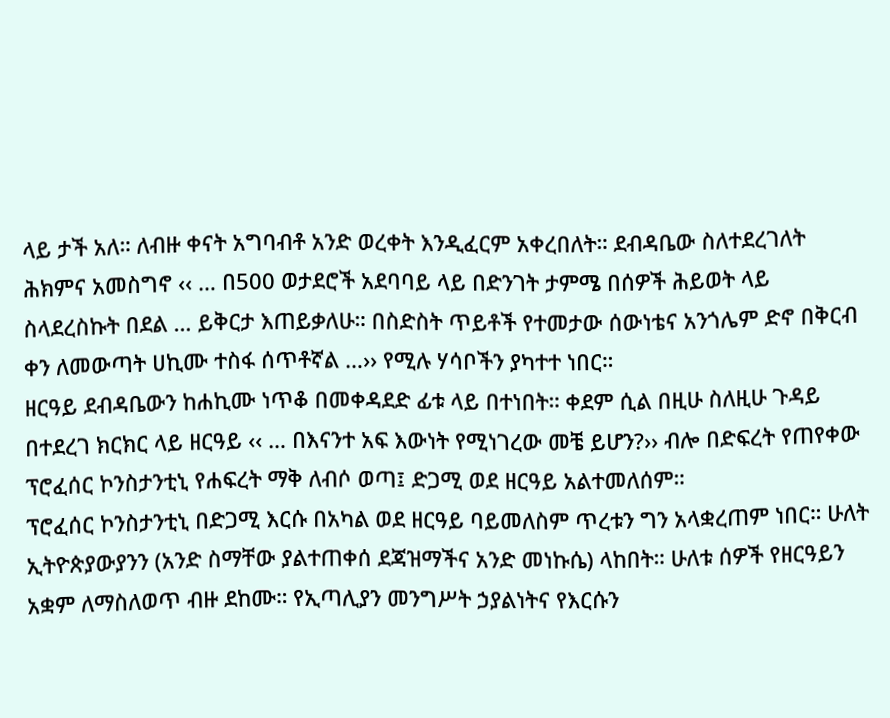ላይ ታች አለ። ለብዙ ቀናት አግባብቶ አንድ ወረቀት እንዲፈርም አቀረበለት። ደብዳቤው ስለተደረገለት ሕክምና አመስግኖ ‹‹ … በ500 ወታደሮች አደባባይ ላይ በድንገት ታምሜ በሰዎች ሕይወት ላይ ስላደረስኩት በደል … ይቅርታ እጠይቃለሁ። በስድስት ጥይቶች የተመታው ሰውነቴና አንጎሌም ድኖ በቅርብ ቀን ለመውጣት ሀኪሙ ተስፋ ሰጥቶኛል …›› የሚሉ ሃሳቦችን ያካተተ ነበር።
ዘርዓይ ደብዳቤውን ከሐኪሙ ነጥቆ በመቀዳደድ ፊቱ ላይ በተነበት። ቀደም ሲል በዚሁ ስለዚሁ ጉዳይ በተደረገ ክርክር ላይ ዘርዓይ ‹‹ … በእናንተ አፍ እውነት የሚነገረው መቼ ይሆን?›› ብሎ በድፍረት የጠየቀው ፕሮፈሰር ኮንስታንቲኒ የሐፍረት ማቅ ለብሶ ወጣ፤ ድጋሚ ወደ ዘርዓይ አልተመለሰም።
ፕሮፈሰር ኮንስታንቲኒ በድጋሚ እርሱ በአካል ወደ ዘርዓይ ባይመለስም ጥረቱን ግን አላቋረጠም ነበር። ሁለት ኢትዮጵያውያንን (አንድ ስማቸው ያልተጠቀሰ ደጃዝማችና አንድ መነኩሴ) ላከበት። ሁለቱ ሰዎች የዘርዓይን አቋም ለማስለወጥ ብዙ ደከሙ። የኢጣሊያን መንግሥት ኃያልነትና የእርሱን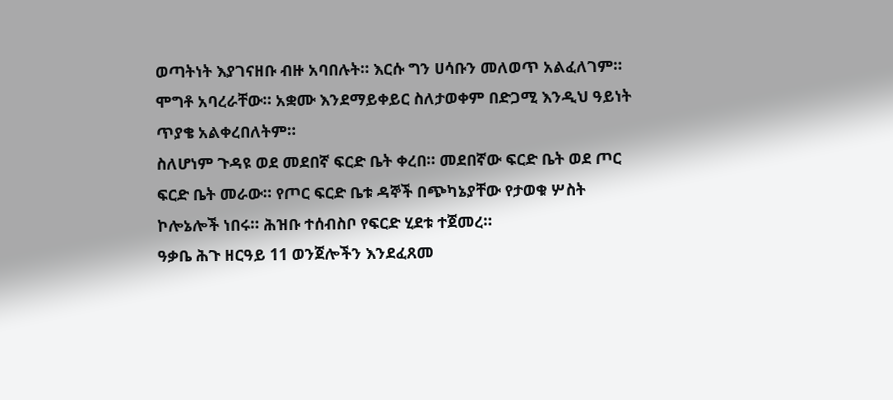ወጣትነት እያገናዘቡ ብዙ አባበሉት። እርሱ ግን ሀሳቡን መለወጥ አልፈለገም። ሞግቶ አባረራቸው። አቋሙ እንደማይቀይር ስለታወቀም በድጋሚ እንዲህ ዓይነት ጥያቄ አልቀረበለትም።
ስለሆነም ጉዳዩ ወደ መደበኛ ፍርድ ቤት ቀረበ። መደበኛው ፍርድ ቤት ወደ ጦር ፍርድ ቤት መራው። የጦር ፍርድ ቤቱ ዳኞች በጭካኔያቸው የታወቁ ሦስት ኮሎኔሎች ነበሩ። ሕዝቡ ተሰብስቦ የፍርድ ሂደቱ ተጀመረ።
ዓቃቤ ሕጉ ዘርዓይ 11 ወንጀሎችን እንደፈጸመ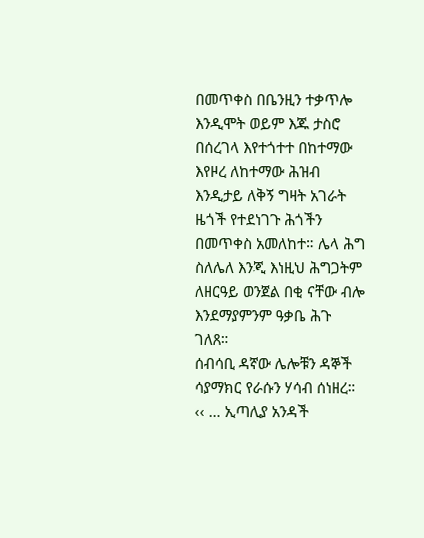በመጥቀስ በቤንዚን ተቃጥሎ እንዲሞት ወይም እጁ ታስሮ በሰረገላ እየተጎተተ በከተማው እየዞረ ለከተማው ሕዝብ እንዲታይ ለቅኝ ግዛት አገራት ዜጎች የተደነገጉ ሕጎችን በመጥቀስ አመለከተ። ሌላ ሕግ ስለሌለ እንጂ እነዚህ ሕግጋትም ለዘርዓይ ወንጀል በቂ ናቸው ብሎ እንደማያምንም ዓቃቤ ሕጉ ገለጸ።
ሰብሳቢ ዳኛው ሌሎቹን ዳኞች ሳያማክር የራሱን ሃሳብ ሰነዘረ። ‹‹ … ኢጣሊያ አንዳች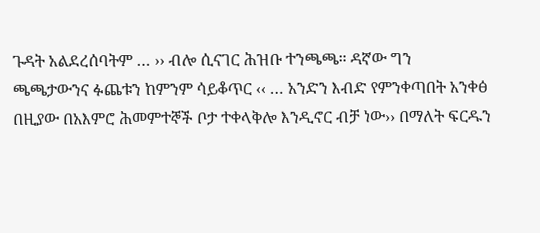ጉዳት አልደረሰባትም … ›› ብሎ ሲናገር ሕዝቡ ተንጫጫ። ዳኛው ግን ጫጫታውንና ፉጨቱን ከምንም ሳይቆጥር ‹‹ … አንድን እብድ የምንቀጣበት አንቀፅ በዚያው በአእምሮ ሕመምተኞች ቦታ ተቀላቅሎ እንዲኖር ብቻ ነው›› በማለት ፍርዱን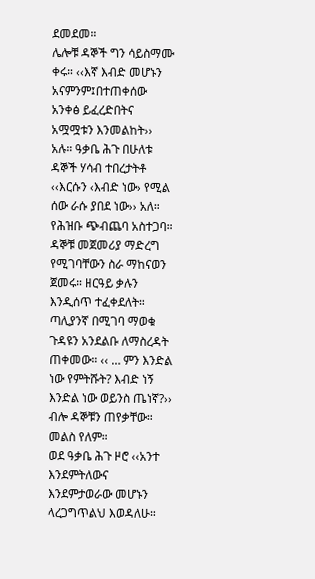ደመደመ።
ሌሎቹ ዳኞች ግን ሳይስማሙ ቀሩ። ‹‹እኛ እብድ መሆኑን አናምንም፤በተጠቀሰው አንቀፅ ይፈረድበትና አሟሟቱን እንመልከት›› አሉ። ዓቃቤ ሕጉ በሁለቱ ዳኞች ሃሳብ ተበረታትቶ ‹‹እርሱን ‹እብድ ነው› የሚል ሰው ራሱ ያበደ ነው›› አለ። የሕዝቡ ጭብጨባ አስተጋባ።
ዳኞቹ መጀመሪያ ማድረግ የሚገባቸውን ስራ ማከናወን ጀመሩ። ዘርዓይ ቃሉን እንዲሰጥ ተፈቀደለት። ጣሊያንኛ በሚገባ ማወቁ ጉዳዩን አንደልቡ ለማስረዳት ጠቀመው። ‹‹ … ምን እንድል ነው የምትሹት? እብድ ነኝ እንድል ነው ወይንስ ጤነኛ?›› ብሎ ዳኞቹን ጠየቃቸው። መልስ የለም።
ወደ ዓቃቤ ሕጉ ዞሮ ‹‹አንተ እንደምትለውና እንደምታወራው መሆኑን ላረጋግጥልህ እወዳለሁ።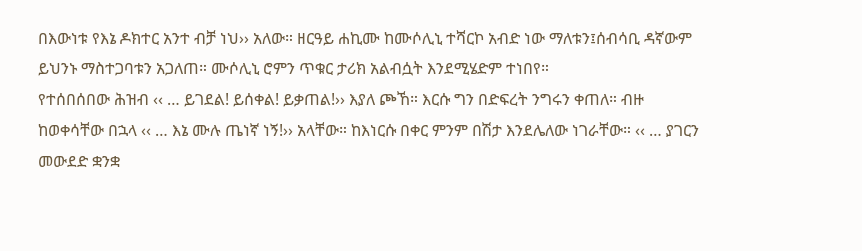በእውነቱ የእኔ ዶክተር አንተ ብቻ ነህ›› አለው። ዘርዓይ ሐኪሙ ከሙሶሊኒ ተሻርኮ አብድ ነው ማለቱን፤ሰብሳቢ ዳኛውም ይህንኑ ማስተጋባቱን አጋለጠ። ሙሶሊኒ ሮምን ጥቁር ታሪክ አልብሷት እንደሚሄድም ተነበየ።
የተሰበሰበው ሕዝብ ‹‹ … ይገደል! ይሰቀል! ይቃጠል!›› እያለ ጮኸ። እርሱ ግን በድፍረት ንግሩን ቀጠለ። ብዙ ከወቀሳቸው በኋላ ‹‹ … እኔ ሙሉ ጤነኛ ነኝ!›› አላቸው። ከእነርሱ በቀር ምንም በሽታ እንደሌለው ነገራቸው። ‹‹ … ያገርን መውደድ ቋንቋ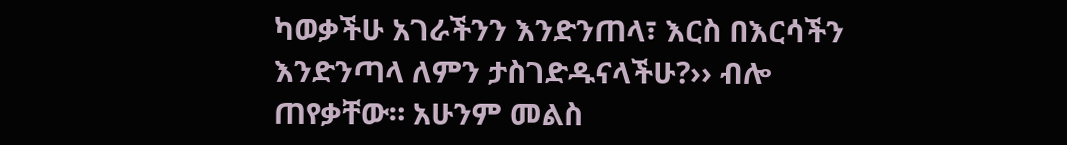ካወቃችሁ አገራችንን እንድንጠላ፣ እርስ በእርሳችን እንድንጣላ ለምን ታስገድዱናላችሁ?›› ብሎ ጠየቃቸው። አሁንም መልስ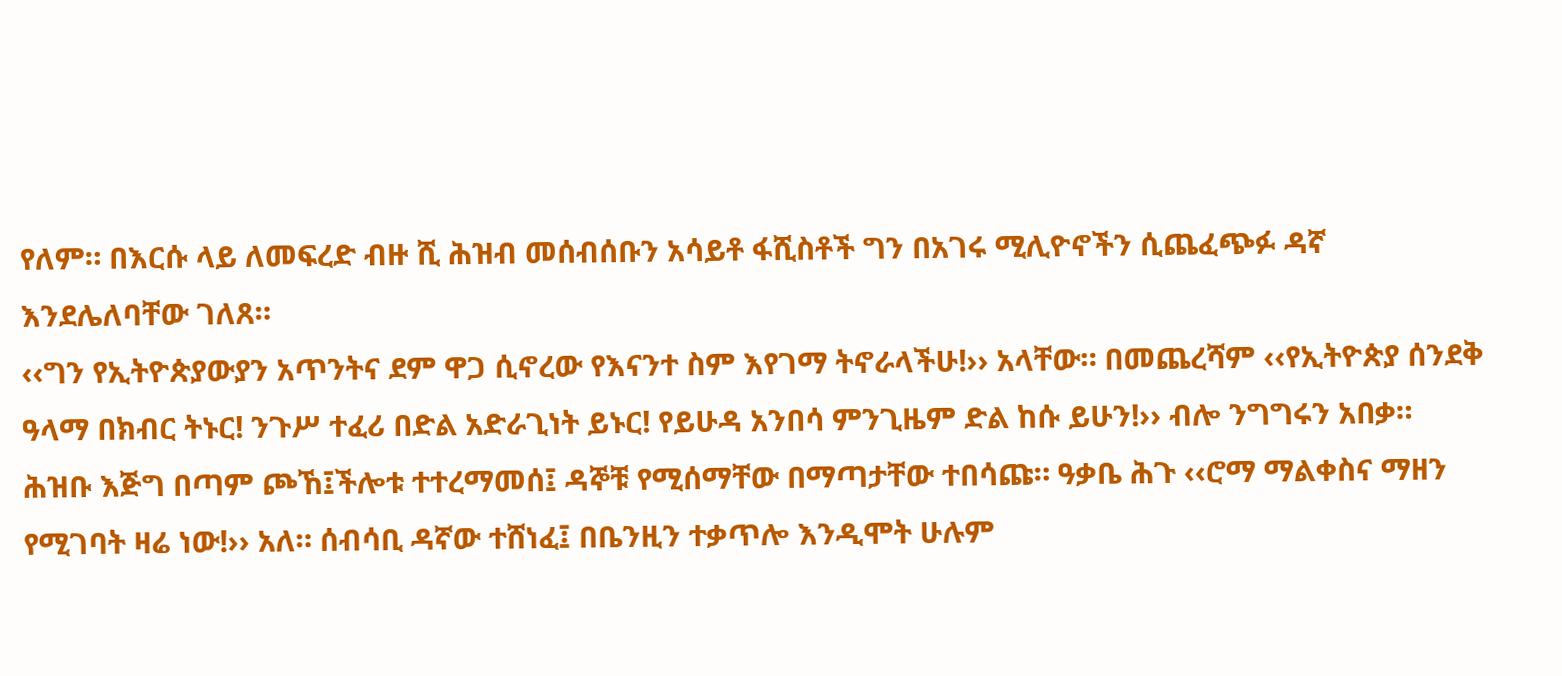የለም። በእርሱ ላይ ለመፍረድ ብዙ ሺ ሕዝብ መሰብሰቡን አሳይቶ ፋሺስቶች ግን በአገሩ ሚሊዮኖችን ሲጨፈጭፉ ዳኛ እንደሌለባቸው ገለጸ።
‹‹ግን የኢትዮጵያውያን አጥንትና ደም ዋጋ ሲኖረው የእናንተ ስም እየገማ ትኖራላችሁ!›› አላቸው። በመጨረሻም ‹‹የኢትዮጵያ ሰንደቅ ዓላማ በክብር ትኑር! ንጉሥ ተፈሪ በድል አድራጊነት ይኑር! የይሁዳ አንበሳ ምንጊዜም ድል ከሱ ይሁን!›› ብሎ ንግግሩን አበቃ።
ሕዝቡ እጅግ በጣም ጮኸ፤ችሎቱ ተተረማመሰ፤ ዳኞቹ የሚሰማቸው በማጣታቸው ተበሳጩ። ዓቃቤ ሕጉ ‹‹ሮማ ማልቀስና ማዘን የሚገባት ዛሬ ነው!›› አለ። ሰብሳቢ ዳኛው ተሸነፈ፤ በቤንዚን ተቃጥሎ እንዲሞት ሁሉም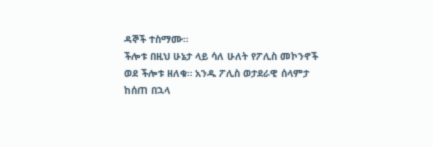ዳኞች ተስማሙ።
ችሎቱ በዚህ ሁኔታ ላይ ሳለ ሁለት የፖሊስ መኮንኖች ወደ ችሎቱ ዘለቁ። አንዱ ፖሊስ ወታደራዊ ሰላምታ ከሰጠ በኋላ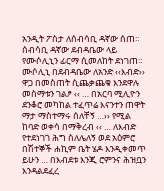አንዲት ፖስታ ለሰብሳቢ ዳኛው ሰጠ። ሰብሳቢ ዳኛው ደብዳቤው ላይ የሙሶሊኒን ፊርማ ሲመለከት ደነገጠ።
ሙሶሊኒ በደብዳቤው ለአንድ ‹‹እብድ›› ዋጋ በመስጠት ሲጨቃጨቁ እንደዋሉ መስማቱን ገልፆ ‹‹ … በአርባ ሚሊዮን ደንቆሮ መካከል ተፈጥሬ እናንተን ጠዋት ማታ ማስተማሩ ሰለቸኝ …›› የሚል ከባድ ወቀሳ በማቅረብ ‹‹ … ለእብድ የተደነገገ ሕግ ስለሌለኝ ወደ አዕምሮ በሽተኞች ሐኪም ቤት ሄዶ እንዲቀመጥ ይሁን … በእብደቱ እንጂ ሮምንና ሕዝቧን እንዳልደፈረ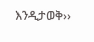እንዲታወቅ››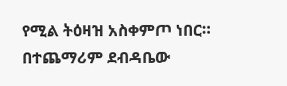የሚል ትዕዛዝ አስቀምጦ ነበር። በተጨማሪም ደብዳቤው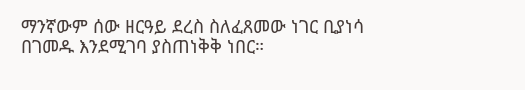ማንኛውም ሰው ዘርዓይ ደረስ ስለፈጸመው ነገር ቢያነሳ በገመዱ እንደሚገባ ያስጠነቅቅ ነበር።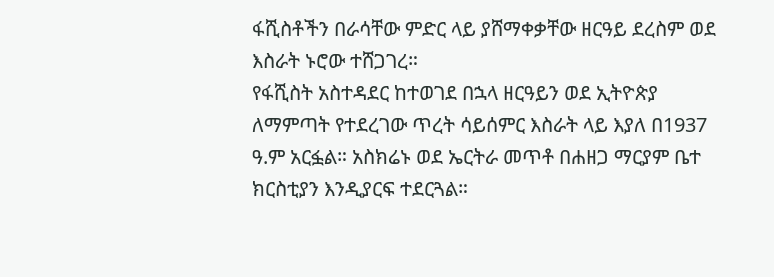ፋሺስቶችን በራሳቸው ምድር ላይ ያሸማቀቃቸው ዘርዓይ ደረስም ወደ እስራት ኑሮው ተሸጋገረ።
የፋሺስት አስተዳደር ከተወገደ በኋላ ዘርዓይን ወደ ኢትዮጵያ ለማምጣት የተደረገው ጥረት ሳይሰምር እስራት ላይ እያለ በ1937 ዓ.ም አርፏል። አስክሬኑ ወደ ኤርትራ መጥቶ በሐዘጋ ማርያም ቤተ ክርስቲያን እንዲያርፍ ተደርጓል።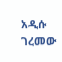አዲሱ ገረመው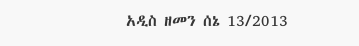አዲስ ዘመን ሰኔ 13/2013